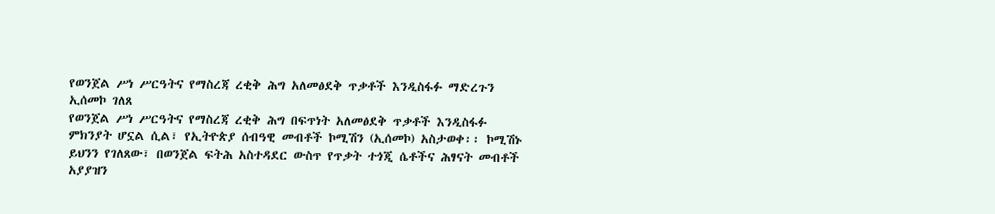የወንጀል ሥነ ሥርዓትና የማስረጃ ረቂቅ ሕግ አለመፅደቅ ጥቃቶች እንዲስፋፉ ማድረጉን ኢሰመኮ ገለጸ
የወንጀል ሥነ ሥርዓትና የማስረጃ ረቂቅ ሕግ በፍጥነት አለመፅደቅ ጥቃቶች እንዲስፋፉ ምክንያት ሆኗል ሲል፣ የኢትዮጵያ ሰብዓዊ መብቶች ኮሚሽን (ኢሰመኮ) አስታወቀ፡፡ ኮሚሽኑ ይህንን የገለጸው፣ በወንጀል ፍትሕ አስተዳደር ውስጥ የጥቃት ተጎጂ ሴቶችና ሕፃናት መብቶች አያያዝን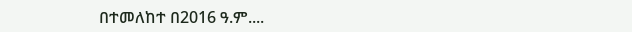በተመለከተ በ2016 ዓ.ም....